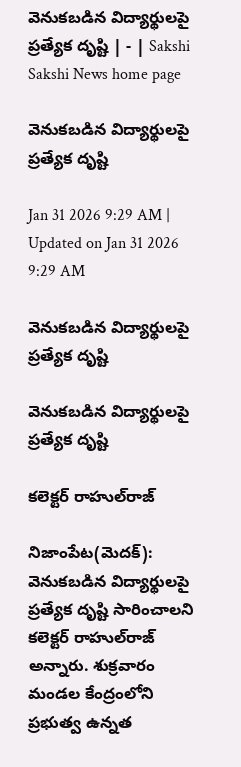వెనుకబడిన విద్యార్థులపై ప్రత్యేక దృష్టి | - | Sakshi
Sakshi News home page

వెనుకబడిన విద్యార్థులపై ప్రత్యేక దృష్టి

Jan 31 2026 9:29 AM | Updated on Jan 31 2026 9:29 AM

వెనుకబడిన విద్యార్థులపై ప్రత్యేక దృష్టి

వెనుకబడిన విద్యార్థులపై ప్రత్యేక దృష్టి

కలెక్టర్‌ రాహుల్‌రాజ్‌

నిజాంపేట(మెదక్‌): వెనుకబడిన విద్యార్థులపై ప్రత్యేక దృష్టి సారించాలని కలెక్టర్‌ రాహుల్‌రాజ్‌ అన్నారు. శుక్రవారం మండల కేంద్రంలోని ప్రభుత్వ ఉన్నత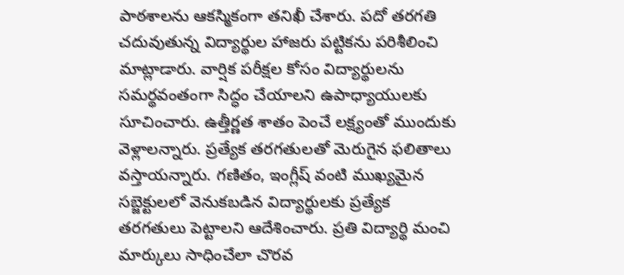పాఠశాలను ఆకస్మికంగా తనిఖీ చేశారు. పదో తరగతి చదువుతున్న విద్యార్థుల హాజరు పట్టికను పరిశీలించి మాట్లాడారు. వార్షిక పరీక్షల కోసం విద్యార్థులను సమర్థవంతంగా సిద్ధం చేయాలని ఉపాధ్యాయులకు సూచించారు. ఉత్తీర్ణత శాతం పెంచే లక్ష్యంతో ముందుకు వెళ్లాలన్నారు. ప్రత్యేక తరగతులతో మెరుగైన ఫలితాలు వస్తాయన్నారు. గణితం, ఇంగ్లీష్‌ వంటి ముఖ్యమైన సబ్జెక్టులలో వెనుకబడిన విద్యార్థులకు ప్రత్యేక తరగతులు పెట్టాలని ఆదేశించారు. ప్రతి విద్యార్థి మంచి మార్కులు సాధించేలా చొరవ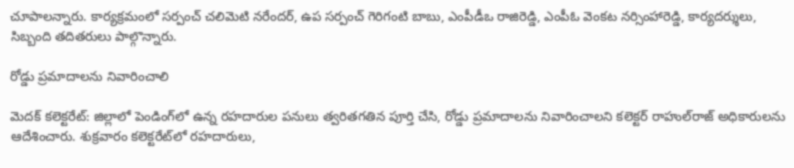చూపాలన్నారు. కార్యక్రమంలో సర్పంచ్‌ చలిమెటి నరేందర్‌, ఉప సర్పంచ్‌ గెరిగంటి బాబు, ఎంపీడీఒ రాజిరెడ్డి, ఎంపీఓ వెంకట నర్సింహారెడ్డి, కార్యదర్శులు, సిబ్బంది తదితరులు పాల్గొన్నారు.

రోడ్డు ప్రమాదాలను నివారించాలి

మెదక్‌ కలెక్టరేట్‌: జిల్లాలో పెండింగ్‌లో ఉన్న రహదారుల పనులు త్వరితగతిన పూర్తి చేసి, రోడ్డు ప్రమాదాలను నివారించాలని కలెక్టర్‌ రాహుల్‌రాజ్‌ అధికారులను ఆదేశించారు. శుక్రవారం కలెక్టరేట్‌లో రహదారులు,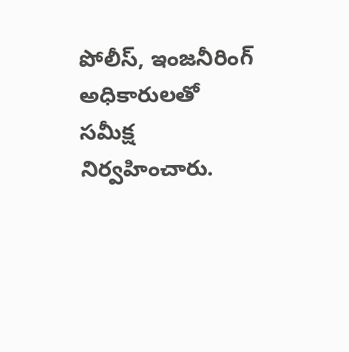పోలీస్‌, ఇంజనీరింగ్‌ అధికారులతో సమీక్ష నిర్వహించారు.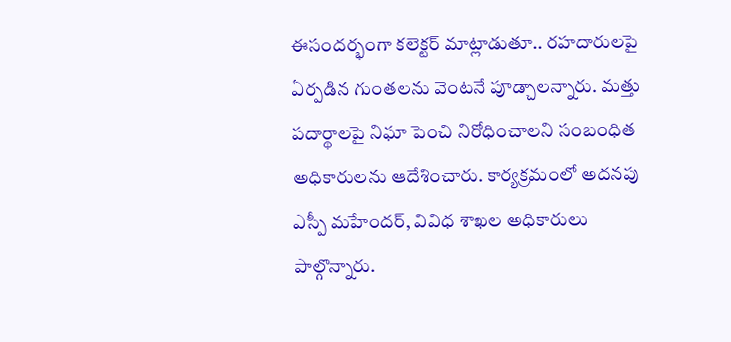ఈసందర్భంగా కలెక్టర్‌ మాట్లాడుతూ.. రహదారులపై ఏర్పడిన గుంతలను వెంటనే పూడ్చాలన్నారు. మత్తు పదార్థాలపై నిఘా పెంచి నిరోధించాలని సంబంధిత అధికారులను ఆదేశించారు. కార్యక్రమంలో అదనపు ఎస్పీ మహేందర్‌, వివిధ శాఖల అధికారులు పాల్గొన్నారు.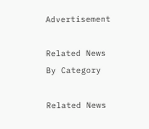Advertisement

Related News By Category

Related News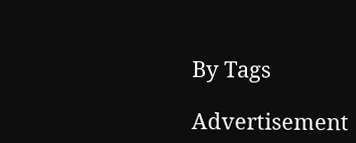By Tags

Advertisement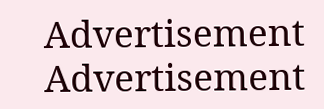Advertisement
Advertisement